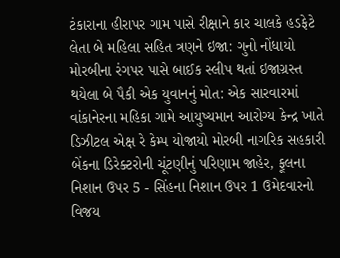ટંકારાના હીરાપર ગામ પાસે રીક્ષાને કાર ચાલકે હડફેટે લેતા બે મહિલા સહિત ત્રણને ઇજા: ગુનો નોંધાયો મોરબીના રંગપર પાસે બાઈક સ્લીપ થતાં ઇજાગ્રસ્ત થયેલા બે પૈકી એક યુવાનનું મોત: એક સારવારમાં વાંકાનેરના મહિકા ગામે આયુષ્યમાન આરોગ્ય કેન્દ્ર ખાતે ડિઝીટલ એક્ષ રે કેમ્પ યોજાયો મોરબી નાગરિક સહકારી બેંકના ડિરેક્ટરોની ચૂંટણીનું પરિણામ જાહેર, ફૂલના નિશાન ઉપર 5 - સિંહના નિશાન ઉપર 1 ઉમેદવારનો વિજય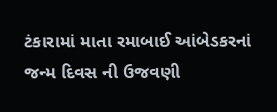ટંકારામાં માતા રમાબાઈ આંબેડકરનાં જન્મ દિવસ ની ઉજવણી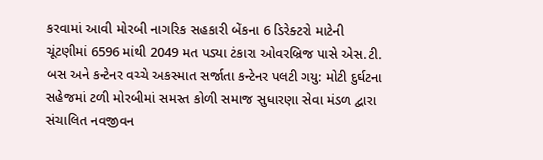કરવામાં આવી મોરબી નાગરિક સહકારી બેંકના 6 ડિરેક્ટરો માટેની ચૂંટણીમાં 6596 માંથી 2049 મત પડ્યા ટંકારા ઓવરબ્રિજ પાસે એસ.ટી. બસ અને કન્ટેનર વચ્ચે અકસ્માત સર્જાતા કન્ટેનર પલટી ગયુ: મોટી દુર્ઘટના સહેજમાં ટળી મોરબીમાં સમસ્ત કોળી સમાજ સુધારણા સેવા મંડળ દ્વારા સંચાલિત નવજીવન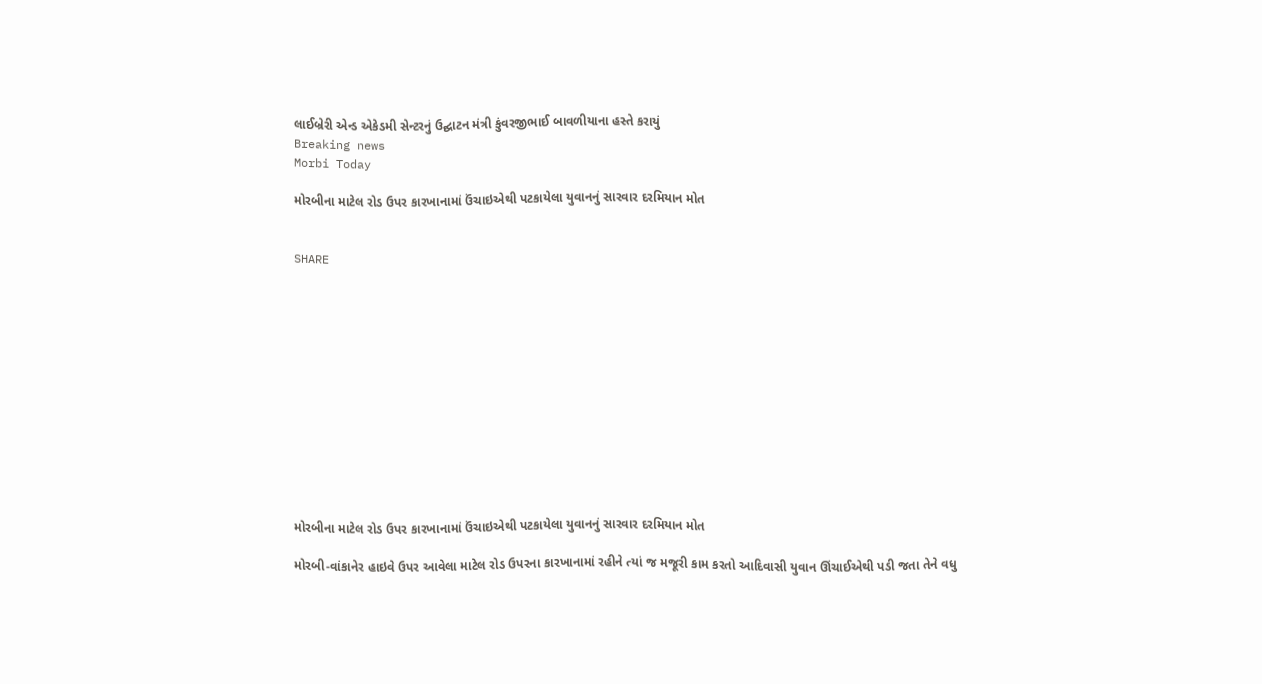લાઈબ્રેરી એન્ડ એકેડમી સેન્ટરનું ઉદ્ઘાટન મંત્રી કુંવરજીભાઈ બાવળીયાના હસ્તે કરાયું
Breaking news
Morbi Today

મોરબીના માટેલ રોડ ઉપર કારખાનામાં ઉંચાઇએથી પટકાયેલા યુવાનનું સારવાર દરમિયાન મોત


SHARE













મોરબીના માટેલ રોડ ઉપર કારખાનામાં ઉંચાઇએથી પટકાયેલા યુવાનનું સારવાર દરમિયાન મોત

મોરબી-વાંકાનેર હાઇવે ઉપર આવેલા માટેલ રોડ ઉપરના કારખાનામાં રહીને ત્યાં જ મજૂરી કામ કરતો આદિવાસી યુવાન ઊંચાઈએથી પડી જતા તેને વધુ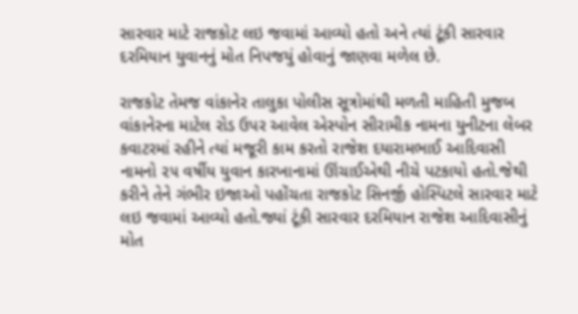સારવાર માટે રાજકોટ લઇ જવામાં આવ્યો હતો અને ત્યાં ટૂંકી સારવાર દરમિયાન યુવાનનું મોત નિપજયું હોવાનું જાણવા મળેલ છે.

રાજકોટ તેમજ વાંકાનેર તાલુકા પોલીસ સૂત્રોમાંથી મળતી માહિતી મુજબ વાંકાનેરના માટેલ રોડ ઉપર આવેલ એસ્પોન સીરામીક નામના યુનીટના લેબર કવાટરમાં રહીને ત્યાં મજૂરી કામ કરતો રાજેશ દયારામભાઈ આદિવાસી નામનો ૨૫ વર્ષીય યુવાન કારખાનામાં ઊંચાઈએથી નીચે પટકાયો હતો.જેથી કરીને તેને ગંભીર ઇજાઓ પહોંચતા રાજકોટ સિનર્જી હોસ્પિટલે સારવાર માટે લઇ જવામાં આવ્યો હતો.જ્યાં ટૂંકી સારવાર દરમિયાન રાજેશ આદિવાસીનું મોત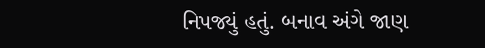નિપજ્યું હતું. બનાવ અંગે જાણ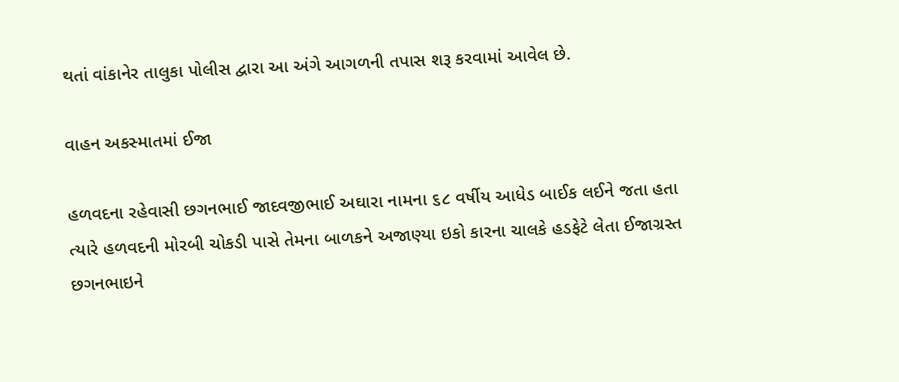થતાં વાંકાનેર તાલુકા પોલીસ દ્વારા આ અંગે આગળની તપાસ શરૂ કરવામાં આવેલ છે.

વાહન અકસ્માતમાં ઈજા

હળવદના રહેવાસી છગનભાઈ જાદવજીભાઈ અઘારા નામના ૬૮ વર્ષીય આધેડ બાઈક લઈને જતા હતા ત્યારે હળવદની મોરબી ચોકડી પાસે તેમના બાળકને અજાણ્યા ઇકો કારના ચાલકે હડફેટે લેતા ઈજાગ્રસ્ત છગનભાઇને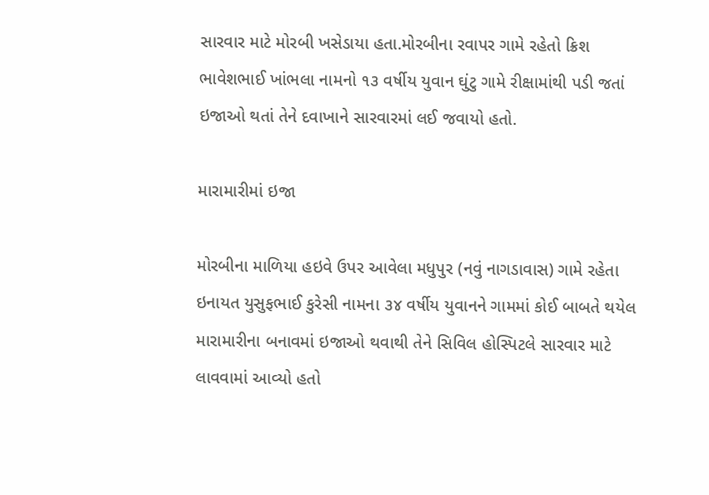સારવાર માટે મોરબી ખસેડાયા હતા.મોરબીના રવાપર ગામે રહેતો ક્રિશ ભાવેશભાઈ ખાંભલા નામનો ૧૩ વર્ષીય યુવાન ઘુંટુ ગામે રીક્ષામાંથી પડી જતાં ઇજાઓ થતાં તેને દવાખાને સારવારમાં લઈ જવાયો હતો.

મારામારીમાં ઇજા

મોરબીના માળિયા હઇવે ઉપર આવેલા મધુપુર (નવું નાગડાવાસ) ગામે રહેતા ઇનાયત યુસુફભાઈ કુરેસી નામના ૩૪ વર્ષીય યુવાનને ગામમાં કોઈ બાબતે થયેલ મારામારીના બનાવમાં ઇજાઓ થવાથી તેને સિવિલ હોસ્પિટલે સારવાર માટે લાવવામાં આવ્યો હતો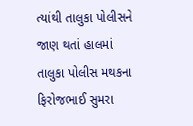ત્યાંથી તાલુકા પોલીસને જાણ થતાં હાલમાં તાલુકા પોલીસ મથકના ફિરોજભાઈ સુમરા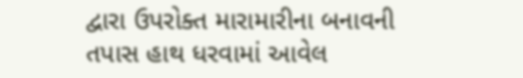દ્વારા ઉપરોક્ત મારામારીના બનાવની તપાસ હાથ ધરવામાં આવેલ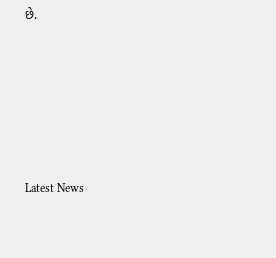છે.






Latest News